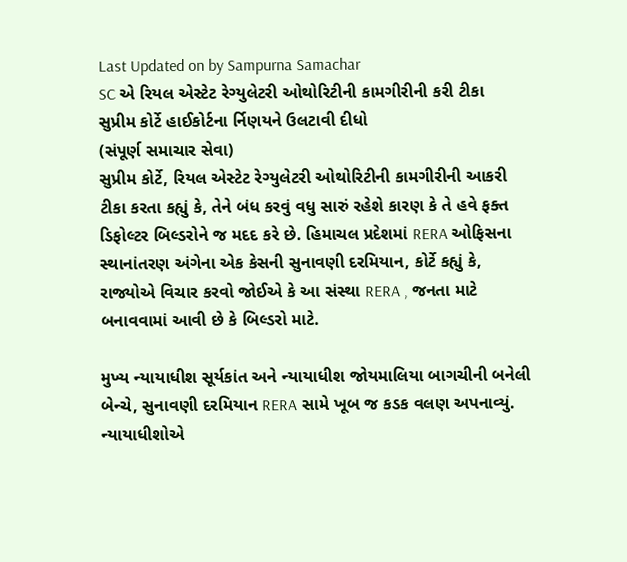Last Updated on by Sampurna Samachar
SC એ રિયલ એસ્ટેટ રેગ્યુલેટરી ઓથોરિટીની કામગીરીની કરી ટીકા
સુપ્રીમ કોર્ટે હાઈકોર્ટના ર્નિણયને ઉલટાવી દીધો
(સંપૂર્ણ સમાચાર સેવા)
સુપ્રીમ કોર્ટે, રિયલ એસ્ટેટ રેગ્યુલેટરી ઓથોરિટીની કામગીરીની આકરી ટીકા કરતા કહ્યું કે, તેને બંધ કરવું વધુ સારું રહેશે કારણ કે તે હવે ફક્ત ડિફોલ્ટર બિલ્ડરોને જ મદદ કરે છે. હિમાચલ પ્રદેશમાં RERA ઓફિસના સ્થાનાંતરણ અંગેના એક કેસની સુનાવણી દરમિયાન, કોર્ટે કહ્યું કે, રાજ્યોએ વિચાર કરવો જોઈએ કે આ સંસ્થા RERA , જનતા માટે બનાવવામાં આવી છે કે બિલ્ડરો માટે.

મુખ્ય ન્યાયાધીશ સૂર્યકાંત અને ન્યાયાધીશ જોયમાલિયા બાગચીની બનેલી બેન્ચે, સુનાવણી દરમિયાન RERA સામે ખૂબ જ કડક વલણ અપનાવ્યું. ન્યાયાધીશોએ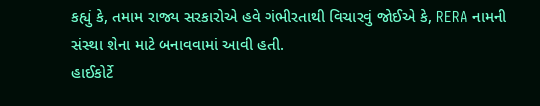કહ્યું કે, તમામ રાજ્ય સરકારોએ હવે ગંભીરતાથી વિચારવું જોઈએ કે, RERA નામની સંસ્થા શેના માટે બનાવવામાં આવી હતી.
હાઈકોર્ટે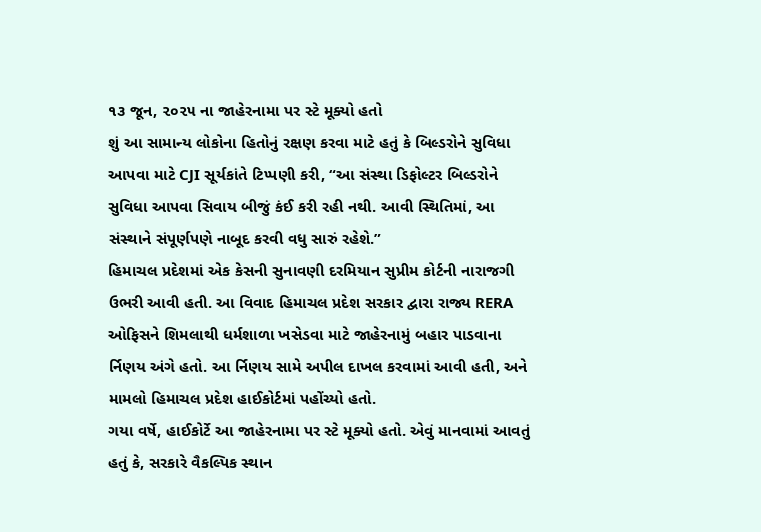૧૩ જૂન, ૨૦૨૫ ના જાહેરનામા પર સ્ટે મૂક્યો હતો
શું આ સામાન્ય લોકોના હિતોનું રક્ષણ કરવા માટે હતું કે બિલ્ડરોને સુવિધા આપવા માટે CJI સૂર્યકાંતે ટિપ્પણી કરી, “આ સંસ્થા ડિફોલ્ટર બિલ્ડરોને સુવિધા આપવા સિવાય બીજું કંઈ કરી રહી નથી. આવી સ્થિતિમાં, આ સંસ્થાને સંપૂર્ણપણે નાબૂદ કરવી વધુ સારું રહેશે.”
હિમાચલ પ્રદેશમાં એક કેસની સુનાવણી દરમિયાન સુપ્રીમ કોર્ટની નારાજગી ઉભરી આવી હતી. આ વિવાદ હિમાચલ પ્રદેશ સરકાર દ્વારા રાજ્ય RERA ઓફિસને શિમલાથી ધર્મશાળા ખસેડવા માટે જાહેરનામું બહાર પાડવાના ર્નિણય અંગે હતો. આ ર્નિણય સામે અપીલ દાખલ કરવામાં આવી હતી, અને મામલો હિમાચલ પ્રદેશ હાઈકોર્ટમાં પહોંચ્યો હતો.
ગયા વર્ષે, હાઈકોર્ટે આ જાહેરનામા પર સ્ટે મૂક્યો હતો. એવું માનવામાં આવતું હતું કે, સરકારે વૈકલ્પિક સ્થાન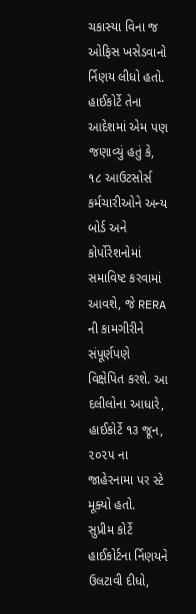ચકાસ્યા વિના જ ઓફિસ ખસેડવાનો ર્નિણય લીધો હતો. હાઈકોર્ટે તેના આદેશમાં એમ પણ જણાવ્યું હતું કે, ૧૮ આઉટસોર્સ કર્મચારીઓને અન્ય બોર્ડ અને કોર્પોરેશનોમાં સમાવિષ્ટ કરવામાં આવશે, જે RERA ની કામગીરીને સંપૂર્ણપણે વિક્ષેપિત કરશે. આ દલીલોના આધારે, હાઈકોર્ટે ૧૩ જૂન, ૨૦૨૫ ના જાહેરનામા પર સ્ટે મૂક્યો હતો.
સુપ્રીમ કોર્ટે હાઈકોર્ટના ર્નિણયને ઉલટાવી દીધો,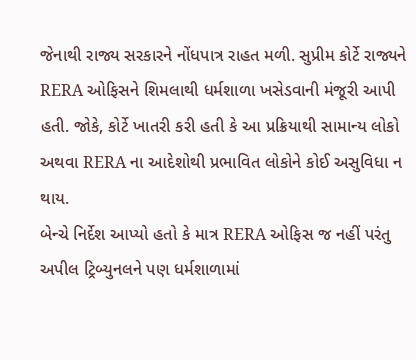જેનાથી રાજ્ય સરકારને નોંધપાત્ર રાહત મળી. સુપ્રીમ કોર્ટે રાજ્યને RERA ઓફિસને શિમલાથી ધર્મશાળા ખસેડવાની મંજૂરી આપી હતી. જોકે, કોર્ટે ખાતરી કરી હતી કે આ પ્રક્રિયાથી સામાન્ય લોકો અથવા RERA ના આદેશોથી પ્રભાવિત લોકોને કોઈ અસુવિધા ન થાય.
બેન્ચે નિર્દેશ આપ્યો હતો કે માત્ર RERA ઓફિસ જ નહીં પરંતુ અપીલ ટ્રિબ્યુનલને પણ ધર્મશાળામાં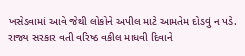ખસેડવામાં આવે જેથી લોકોને અપીલ માટે આમતેમ દોડવું ન પડે. રાજ્ય સરકાર વતી વરિષ્ઠ વકીલ માધવી દિવાને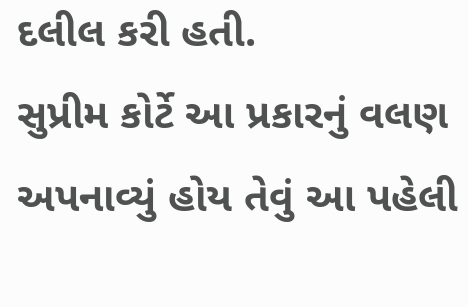દલીલ કરી હતી.
સુપ્રીમ કોર્ટે આ પ્રકારનું વલણ અપનાવ્યું હોય તેવું આ પહેલી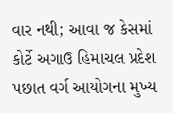વાર નથી; આવા જ કેસમાં કોર્ટે અગાઉ હિમાચલ પ્રદેશ પછાત વર્ગ આયોગના મુખ્ય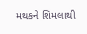મથકને શિમલાથી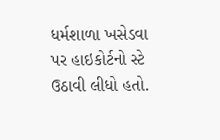ધર્મશાળા ખસેડવા પર હાઇકોર્ટનો સ્ટે ઉઠાવી લીધો હતો.